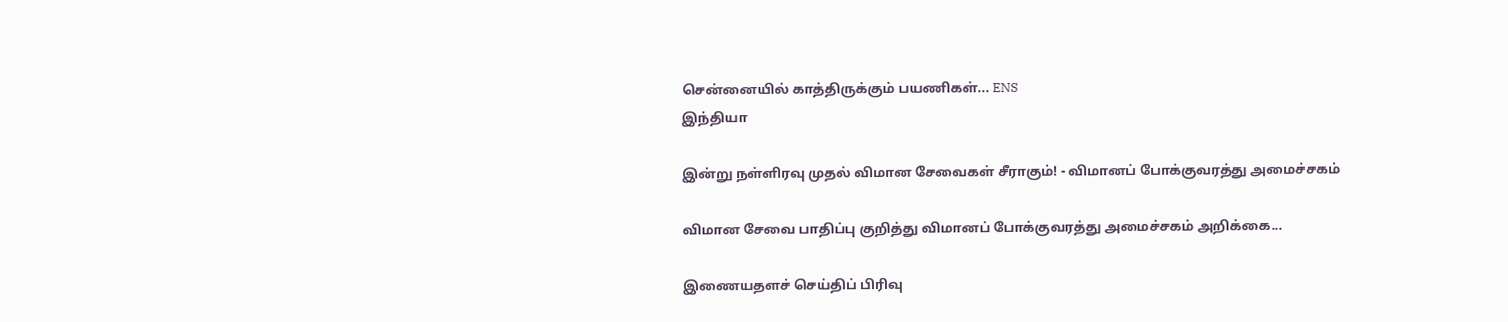சென்னையில் காத்திருக்கும் பயணிகள்... ENS
இந்தியா

இன்று நள்ளிரவு முதல் விமான சேவைகள் சீராகும்! - விமானப் போக்குவரத்து அமைச்சகம்

விமான சேவை பாதிப்பு குறித்து விமானப் போக்குவரத்து அமைச்சகம் அறிக்கை...

இணையதளச் செய்திப் பிரிவு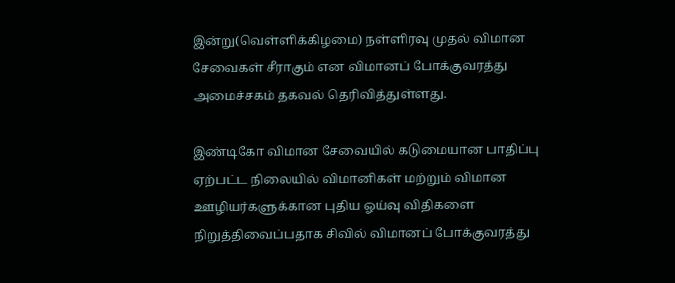இன்று(வெள்ளிக்கிழமை) நள்ளிரவு முதல் விமான சேவைகள் சீராகும் என விமானப் போக்குவரத்து அமைச்சகம் தகவல் தெரிவித்துள்ளது.

இண்டிகோ விமான சேவையில் கடுமையான பாதிப்பு ஏற்பட்ட நிலையில் விமானிகள் மற்றும் விமான ஊழியர்களுக்கான புதிய ஓய்வு விதிகளை நிறுத்திவைப்பதாக சிவில் விமானப் போக்குவரத்து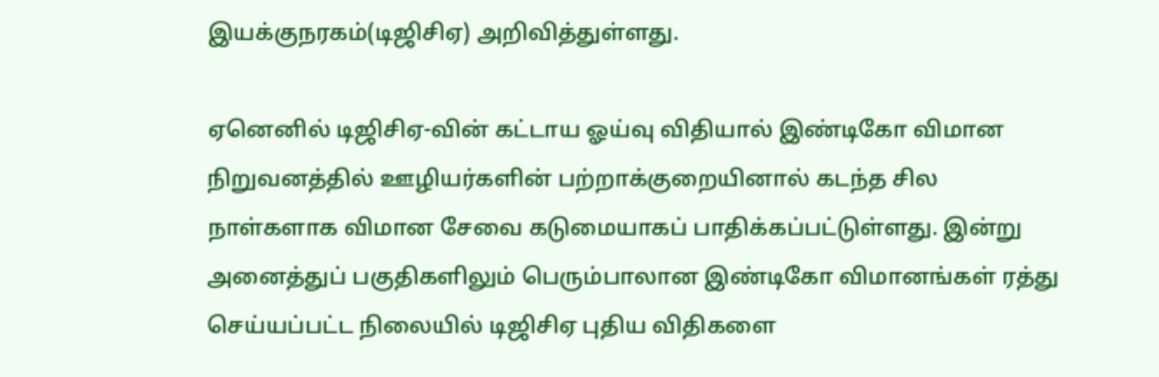இயக்குநரகம்(டிஜிசிஏ) அறிவித்துள்ளது.

ஏனெனில் டிஜிசிஏ-வின் கட்டாய ஓய்வு விதியால் இண்டிகோ விமான நிறுவனத்தில் ஊழியர்களின் பற்றாக்குறையினால் கடந்த சில நாள்களாக விமான சேவை கடுமையாகப் பாதிக்கப்பட்டுள்ளது. இன்று அனைத்துப் பகுதிகளிலும் பெரும்பாலான இண்டிகோ விமானங்கள் ரத்து செய்யப்பட்ட நிலையில் டிஜிசிஏ புதிய விதிகளை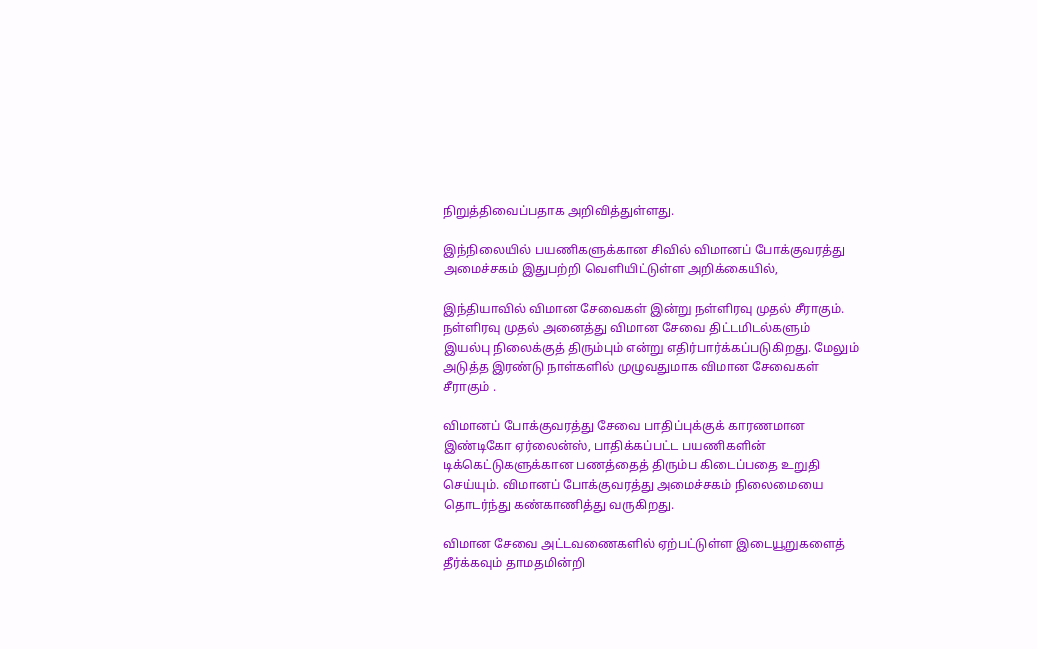நிறுத்திவைப்பதாக அறிவித்துள்ளது.

இந்நிலையில் பயணிகளுக்கான சிவில் விமானப் போக்குவரத்து அமைச்சகம் இதுபற்றி வெளியிட்டுள்ள அறிக்கையில்,

இந்தியாவில் விமான சேவைகள் இன்று நள்ளிரவு முதல் சீராகும். நள்ளிரவு முதல் அனைத்து விமான சேவை திட்டமிடல்களும் இயல்பு நிலைக்குத் திரும்பும் என்று எதிர்பார்க்கப்படுகிறது. மேலும் அடுத்த இரண்டு நாள்களில் முழுவதுமாக விமான சேவைகள் சீராகும் .

விமானப் போக்குவரத்து சேவை பாதிப்புக்குக் காரணமான இண்டிகோ ஏர்லைன்ஸ், பாதிக்கப்பட்ட பயணிகளின் டிக்கெட்டுகளுக்கான பணத்தைத் திரும்ப கிடைப்பதை உறுதி செய்யும். விமானப் போக்குவரத்து அமைச்சகம் நிலைமையை தொடர்ந்து கண்காணித்து வருகிறது.

விமான சேவை அட்டவணைகளில் ஏற்பட்டுள்ள இடையூறுகளைத் தீர்க்கவும் தாமதமின்றி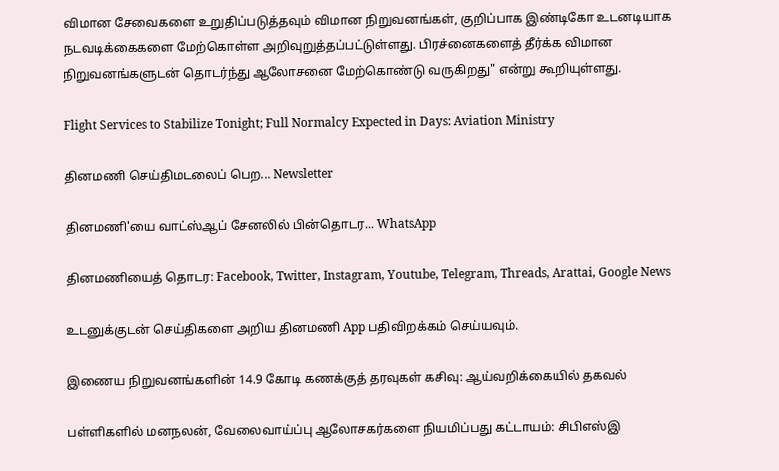விமான சேவைகளை உறுதிப்படுத்தவும் விமான நிறுவனங்கள், குறிப்பாக இண்டிகோ உடனடியாக நடவடிக்கைகளை மேற்கொள்ள அறிவுறுத்தப்பட்டுள்ளது. பிரச்னைகளைத் தீர்க்க விமான நிறுவனங்களுடன் தொடர்ந்து ஆலோசனை மேற்கொண்டு வருகிறது" என்று கூறியுள்ளது.

Flight Services to Stabilize Tonight; Full Normalcy Expected in Days: Aviation Ministry

தினமணி செய்திமடலைப் பெற... Newsletter

தினமணி'யை வாட்ஸ்ஆப் சேனலில் பின்தொடர... WhatsApp

தினமணியைத் தொடர: Facebook, Twitter, Instagram, Youtube, Telegram, Threads, Arattai, Google News

உடனுக்குடன் செய்திகளை அறிய தினமணி App பதிவிறக்கம் செய்யவும்.

இணைய நிறுவனங்களின் 14.9 கோடி கணக்குத் தரவுகள் கசிவு: ஆய்வறிக்கையில் தகவல்

பள்ளிகளில் மனநலன், வேலைவாய்ப்பு ஆலோசகர்களை நியமிப்பது கட்டாயம்: சிபிஎஸ்இ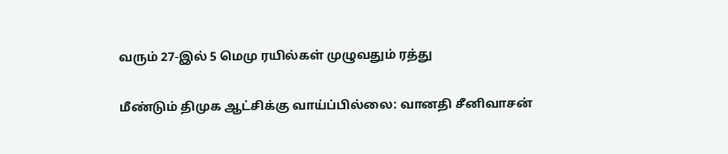வரும் 27-இல் 5 மெமு ரயில்கள் முழுவதும் ரத்து

மீண்டும் திமுக ஆட்சிக்கு வாய்ப்பில்லை: வானதி சீனிவாசன்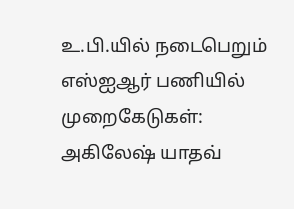உ.பி.யில் நடைபெறும் எஸ்ஐஆர் பணியில் முறைகேடுகள்: அகிலேஷ் யாதவ்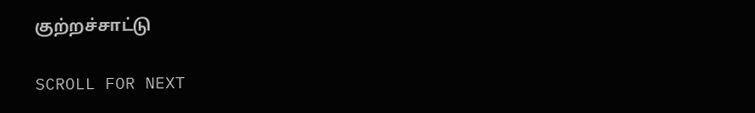குற்றச்சாட்டு

SCROLL FOR NEXT